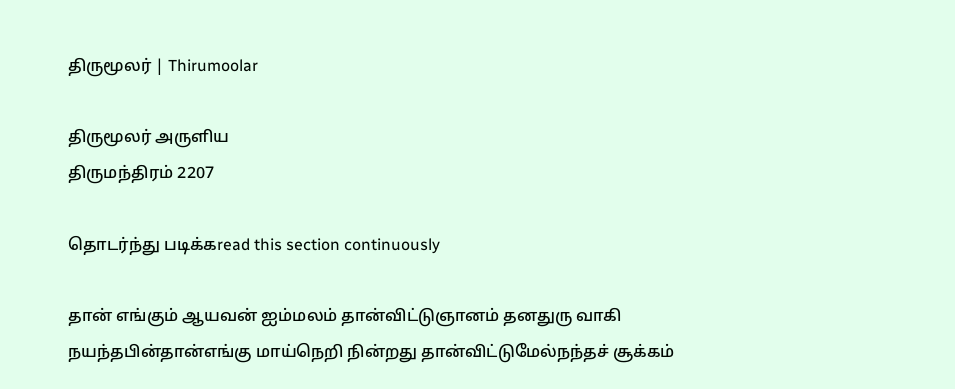திருமூலர் | Thirumoolar

திருமூலர் அருளிய
திருமந்திரம் 2207

தொடர்ந்து படிக்கread this section continuously

தான் எங்கும் ஆயவன் ஐம்மலம் தான்விட்டுஞானம் தனதுரு வாகி நயந்தபின்தான்எங்கு மாய்நெறி நின்றது தான்விட்டுமேல்நந்தச் சூக்கம்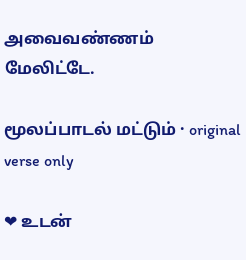அவைவண்ணம் மேலிட்டே.

மூலப்பாடல் மட்டும் · original verse only

❤ உடன்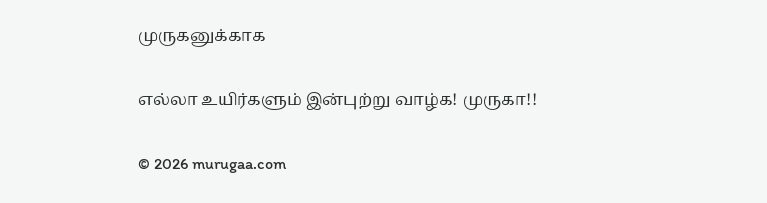முருகனுக்காக

எல்லா உயிர்களும் இன்புற்று வாழ்க! முருகா!!

© 2026 murugaa.com